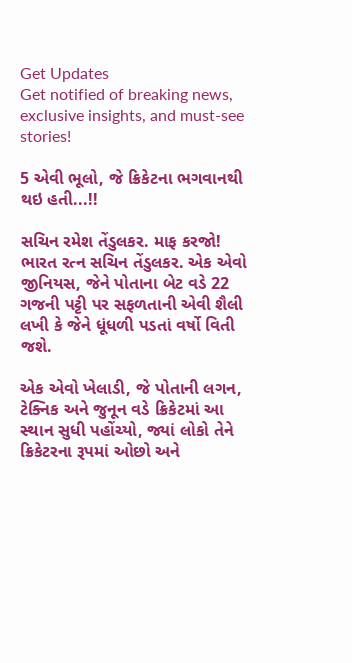Get Updates
Get notified of breaking news, exclusive insights, and must-see stories!

5 એવી ભૂલો, જે ક્રિકેટના ભગવાનથી થઇ હતી...!!

સચિન રમેશ તેંડુલકર. માફ કરજો! ભારત રત્ન સચિન તેંડુલકર. એક એવો જીનિયસ, જેને પોતાના બેટ વડે 22 ગજની પટ્ટી પર સફળતાની એવી શૈલી લખી કે જેને ધૂંધળી પડતાં વર્ષો વિતી જશે.

એક એવો ખેલાડી, જે પોતાની લગન, ટેક્નિક અને જુનૂન વડે ક્રિકેટમાં આ સ્થાન સુધી પહોંચ્યો, જ્યાં લોકો તેને ક્રિકેટરના રૂપમાં ઓછો અને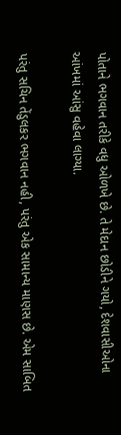પોતાને ભગવાન તરીકે વધુ ઓળખે છે. તે મેદાન છોડીને ગયો, દેશવાસીઓના આંખમાં આંસુ વહેવા લાગ્યા.

પરંતુ સચિન તેંડુલકર ભગવાન નહી, પરંતુ એક સામાન્ય માણસ છે. એમ સાબિત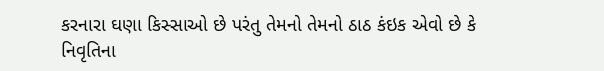કરનારા ઘણા કિસ્સાઓ છે પરંતુ તેમનો તેમનો ઠાઠ કંઇક એવો છે કે નિવૃતિના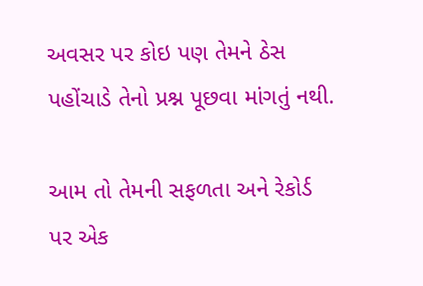અવસર પર કોઇ પણ તેમને ઠેસ પહોંચાડે તેનો પ્રશ્ન પૂછવા માંગતું નથી.

આમ તો તેમની સફળતા અને રેકોર્ડ પર એક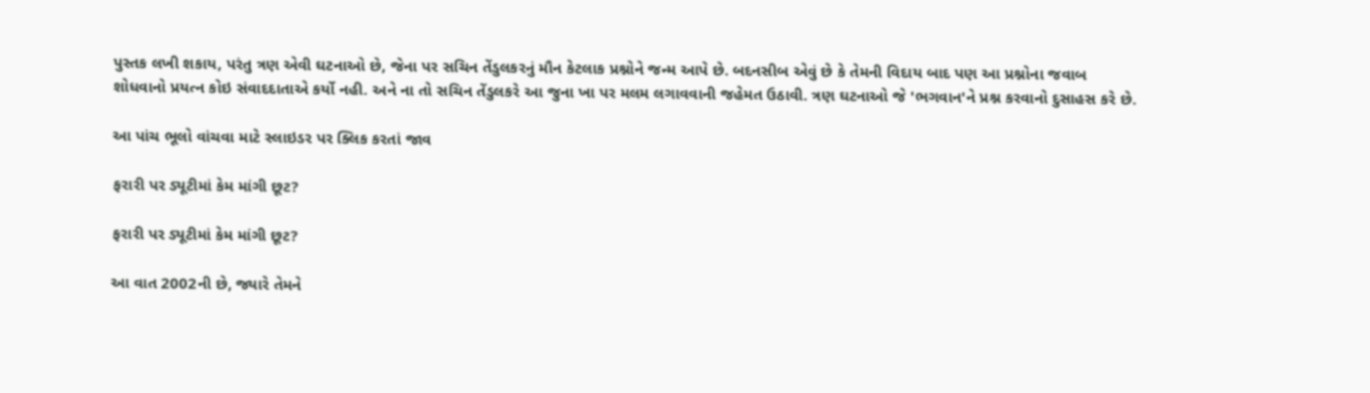પુસ્તક લખી શકાય, પરંતુ ત્રણ એવી ઘટનાઓ છે, જેના પર સચિન તેંડુલકરનું મૌન કેટલાક પ્રશ્નોને જન્મ આપે છે. બદનસીબ એવું છે કે તેમની વિદાય બાદ પણ આ પ્રશ્નોના જવાબ શોધવાનો પ્રયત્ન કોઇ સંવાદદાતાએ કર્યો નહી. અને ના તો સચિન તેંડુલકરે આ જુના ખા પર મલમ લગાવવાની જહેમત ઉઠાવી. ત્રણ ઘટનાઓ જે 'ભગવાન'ને પ્રશ્ન કરવાનો દુસાહસ કરે છે.

આ પાંચ ભૂલો વાંચવા માટે સ્લાઇડર પર ક્લિક કરતાં જાવ

ફરારી પર ડ્યૂટીમાં કેમ માંગી છૂટ?

ફરારી પર ડ્યૂટીમાં કેમ માંગી છૂટ?

આ વાત 2002ની છે, જ્યારે તેમને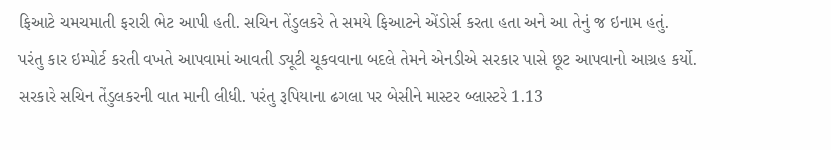ફિઆટે ચમચમાતી ફરારી ભેટ આપી હતી. સચિન તેંડુલકરે તે સમયે ફિઆટને એંડોર્સ કરતા હતા અને આ તેનું જ ઇનામ હતું. પરંતુ કાર ઇમ્પોર્ટ કરતી વખતે આપવામાં આવતી ડ્યૂટી ચૂકવવાના બદલે તેમને એનડીએ સરકાર પાસે છૂટ આપવાનો આગ્રહ કર્યો. સરકારે સચિન તેંડુલકરની વાત માની લીધી. પરંતુ રૂપિયાના ઢગલા પર બેસીને માસ્ટર બ્લાસ્ટરે 1.13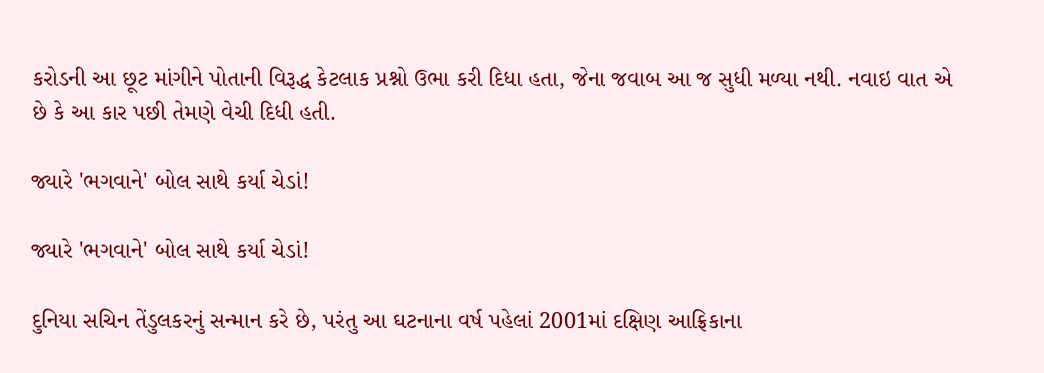કરોડની આ છૂટ માંગીને પોતાની વિરૂદ્ધ કેટલાક પ્રશ્નો ઉભા કરી દિધા હતા, જેના જવાબ આ જ સુધી મળ્યા નથી. નવાઇ વાત એ છે કે આ કાર પછી તેમણે વેચી દિધી હતી.

જ્યારે 'ભગવાને' બોલ સાથે કર્યા ચેડાં!

જ્યારે 'ભગવાને' બોલ સાથે કર્યા ચેડાં!

દુનિયા સચિન તેંડુલકરનું સન્માન કરે છે, પરંતુ આ ઘટનાના વર્ષ પહેલાં 2001માં દક્ષિણ આફ્રિકાના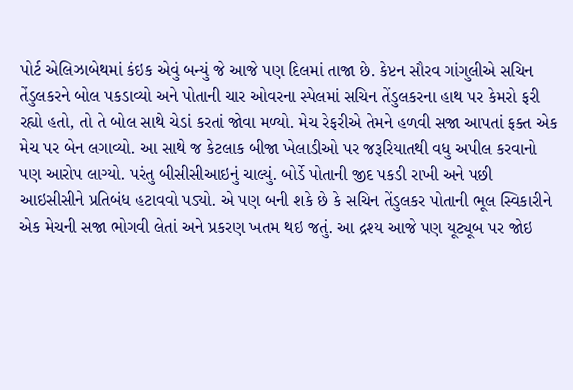પોર્ટ એલિઝાબેથમાં કંઇક એવું બન્યું જે આજે પણ દિલમાં તાજા છે. કેપ્ટન સૌરવ ગાંગુલીએ સચિન તેંડુલકરને બોલ પકડાવ્યો અને પોતાની ચાર ઓવરના સ્પેલમાં સચિન તેંડુલકરના હાથ પર કેમરો ફરી રહ્યો હતો, તો તે બોલ સાથે ચેડાં કરતાં જોવા મળ્યો. મેચ રેફરીએ તેમને હળવી સજા આપતાં ફક્ત એક મેચ પર બેન લગાવ્યો. આ સાથે જ કેટલાક બીજા ખેલાડીઓ પર જરૂરિયાતથી વધુ અપીલ કરવાનો પણ આરોપ લાગ્યો. પરંતુ બીસીસીઆઇનું ચાલ્યું. બોર્ડે પોતાની જીદ પકડી રાખી અને પછી આઇસીસીને પ્રતિબંધ હટાવવો પડ્યો. એ પણ બની શકે છે કે સચિન તેંડુલકર પોતાની ભૂલ સ્વિકારીને એક મેચની સજા ભોગવી લેતાં અને પ્રકરણ ખતમ થઇ જતું. આ દ્રશ્ય આજે પણ યૂટ્યૂબ પર જોઇ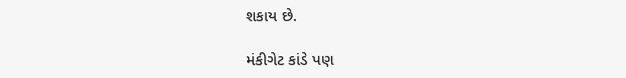શકાય છે.

મંકીગેટ કાંડે પણ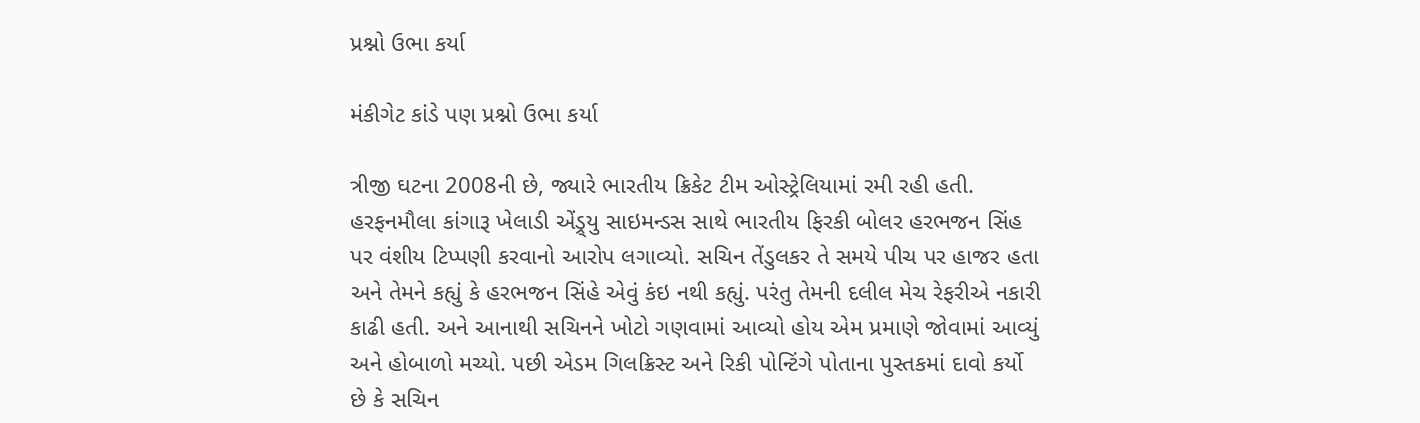પ્રશ્નો ઉભા કર્યા

મંકીગેટ કાંડે પણ પ્રશ્નો ઉભા કર્યા

ત્રીજી ઘટના 2008ની છે, જ્યારે ભારતીય ક્રિકેટ ટીમ ઓસ્ટ્રેલિયામાં રમી રહી હતી. હરફનમૌલા કાંગારૂ ખેલાડી એંડ્ર્યુ સાઇમન્ડસ સાથે ભારતીય ફિરકી બોલર હરભજન સિંહ પર વંશીય ટિપ્પણી કરવાનો આરોપ લગાવ્યો. સચિન તેંડુલકર તે સમયે પીચ પર હાજર હતા અને તેમને કહ્યું કે હરભજન સિંહે એવું કંઇ નથી કહ્યું. પરંતુ તેમની દલીલ મેચ રેફરીએ નકારી કાઢી હતી. અને આનાથી સચિનને ખોટો ગણવામાં આવ્યો હોય એમ પ્રમાણે જોવામાં આવ્યું અને હોબાળો મચ્યો. પછી એડમ ગિલક્રિસ્ટ અને રિકી પોન્ટિંગે પોતાના પુસ્તકમાં દાવો કર્યો છે કે સચિન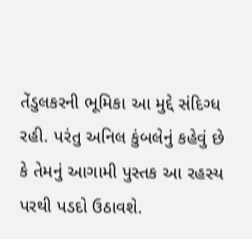તેંડુલકરની ભૂમિકા આ મુદ્દે સંદિગ્ધ રહી. પરંતુ અનિલ કુંબલેનું કહેવું છે કે તેમનું આગામી પુસ્તક આ રહસ્ય પરથી પડદો ઉઠાવશે.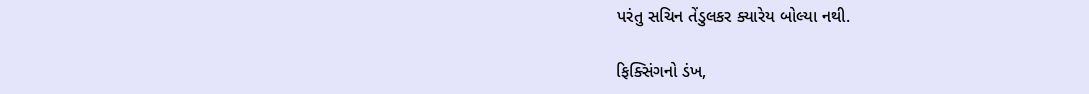પરંતુ સચિન તેંડુલકર ક્યારેય બોલ્યા નથી.

ફિક્સિંગનો ડંખ,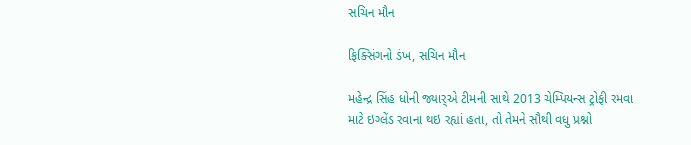સચિન મૌન

ફિક્સિંગનો ડંખ, સચિન મૌન

મહેન્દ્ર સિંહ ધોની જ્યાર્‍એ ટીમની સાથે 2013 ચેમ્પિયન્સ ટ્રોફી રમવા માટે ઇગ્લેંડ રવાના થઇ રહ્યાં હતા, તો તેમને સૌથી વધુ પ્રશ્નો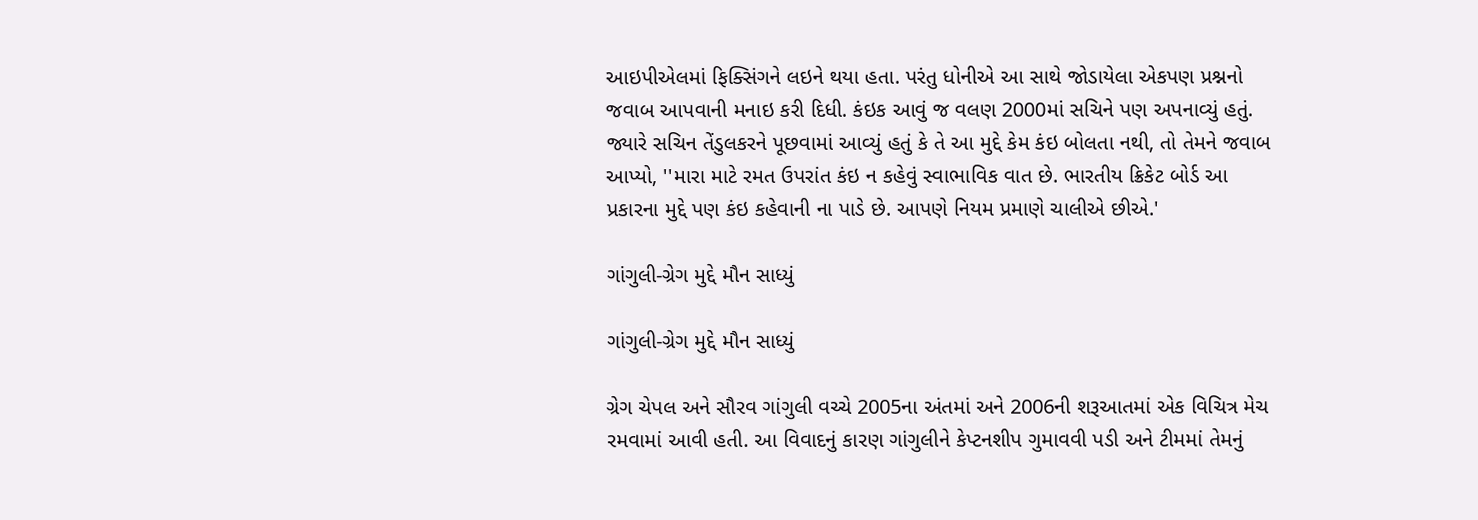આઇપીએલમાં ફિક્સિંગને લઇને થયા હતા. પરંતુ ધોનીએ આ સાથે જોડાયેલા એકપણ પ્રશ્નનો જવાબ આપવાની મનાઇ કરી દિધી. કંઇક આવું જ વલણ 2000માં સચિને પણ અપનાવ્યું હતું. જ્યારે સચિન તેંડુલકરને પૂછવામાં આવ્યું હતું કે તે આ મુદ્દે કેમ કંઇ બોલતા નથી, તો તેમને જવાબ આપ્યો, ''મારા માટે રમત ઉપરાંત કંઇ ન કહેવું સ્વાભાવિક વાત છે. ભારતીય ક્રિકેટ બોર્ડ આ પ્રકારના મુદ્દે પણ કંઇ કહેવાની ના પાડે છે. આપણે નિયમ પ્રમાણે ચાલીએ છીએ.'

ગાંગુલી-ગ્રેગ મુદ્દે મૌન સાધ્યું

ગાંગુલી-ગ્રેગ મુદ્દે મૌન સાધ્યું

ગ્રેગ ચેપલ અને સૌરવ ગાંગુલી વચ્ચે 2005ના અંતમાં અને 2006ની શરૂઆતમાં એક વિચિત્ર મેચ રમવામાં આવી હતી. આ વિવાદનું કારણ ગાંગુલીને કેપ્ટનશીપ ગુમાવવી પડી અને ટીમમાં તેમનું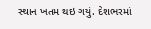સ્થાન ખતમ થઇ ગયું. દેશભરમાં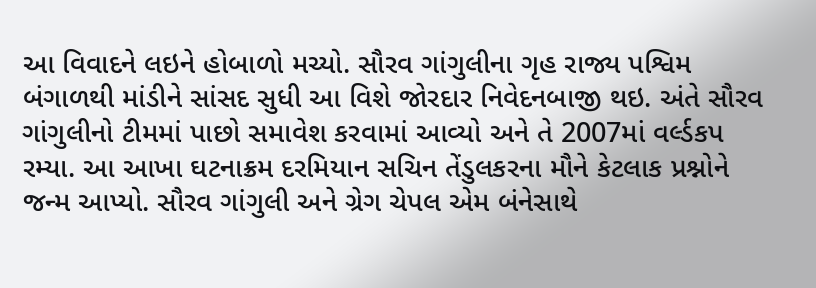આ વિવાદને લઇને હોબાળો મચ્યો. સૌરવ ગાંગુલીના ગૃહ રાજ્ય પશ્વિમ બંગાળથી માંડીને સાંસદ સુધી આ વિશે જોરદાર નિવેદનબાજી થઇ. અંતે સૌરવ ગાંગુલીનો ટીમમાં પાછો સમાવેશ કરવામાં આવ્યો અને તે 2007માં વર્લ્ડકપ રમ્યા. આ આખા ઘટનાક્રમ દરમિયાન સચિન તેંડુલકરના મૌને કેટલાક પ્રશ્નોને જન્મ આપ્યો. સૌરવ ગાંગુલી અને ગ્રેગ ચેપલ એમ બંનેસાથે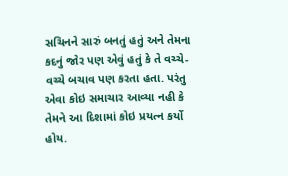સચિનને સારું બનતું હતું અને તેમના કદનું જોર પણ એવું હતું કે તે વચ્ચે-વચ્ચે બચાવ પણ કરતા હતા. પરંતુ એવા કોઇ સમાચાર આવ્યા નહી કે તેમને આ દિશામાં કોઇ પ્રયત્ન કર્યો હોય.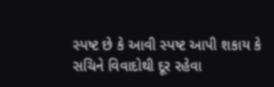સ્પષ્ટ છે કે આવી સ્પષ્ટ આપી શકાય કે સચિને વિવાદોથી દૂર રહેવા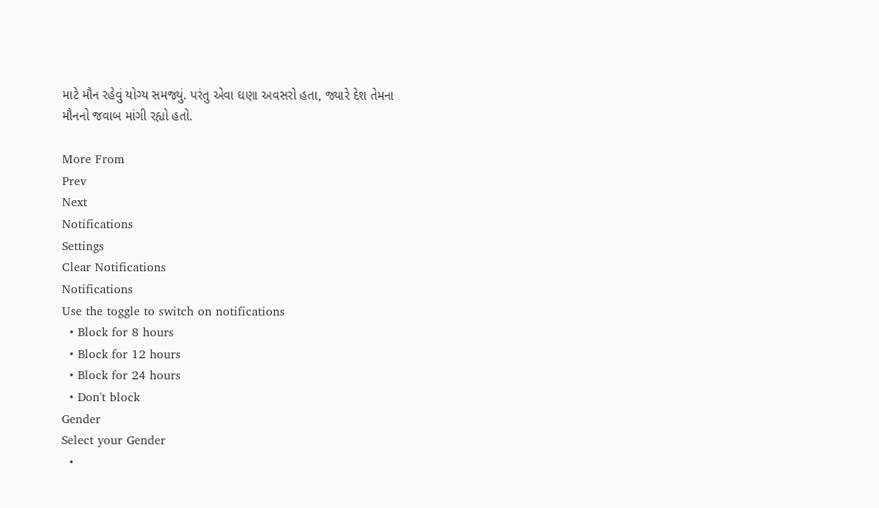માટે મૌન રહેવું યોગ્ય સમજ્યું. પરંતુ એવા ઘણા અવસરો હતા, જ્યારે દેશ તેમના મૌનનો જવાબ માંગી રહ્યો હતો.

More From
Prev
Next
Notifications
Settings
Clear Notifications
Notifications
Use the toggle to switch on notifications
  • Block for 8 hours
  • Block for 12 hours
  • Block for 24 hours
  • Don't block
Gender
Select your Gender
  •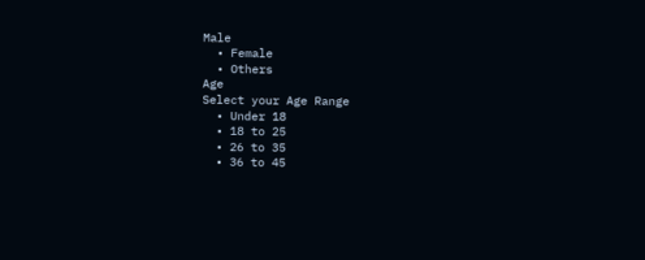Male
  • Female
  • Others
Age
Select your Age Range
  • Under 18
  • 18 to 25
  • 26 to 35
  • 36 to 45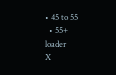• 45 to 55
  • 55+
loader
X